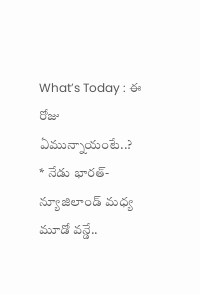What’s Today : ఈ రోజు ఏమున్నాయంటే..?
* నేడు భారత్-న్యూజిలాండ్ మధ్య మూడో వన్డే..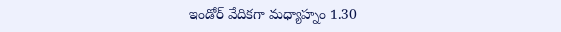ఇండోర్ వేదికగా మధ్యాహ్నం 1.30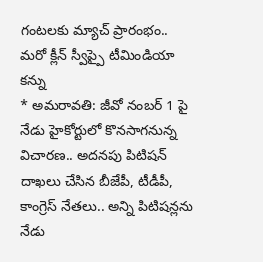గంటలకు మ్యాచ్ ప్రారంభం.. మరో క్లీన్ స్వీప్పై టీమిండియా కన్ను
* అమరావతి: జీవో నంబర్ 1 పై నేడు హైకోర్టులో కొనసాగనున్న విచారణ.. అదనపు పిటిషన్ దాఖలు చేసిన బీజేపీ, టీడీపీ, కాంగ్రెస్ నేతలు.. అన్ని పిటిషన్లను నేడు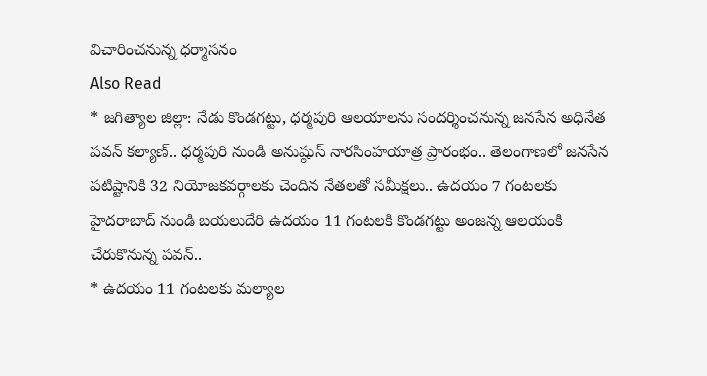విచారించనున్న ధర్మాసనం
Also Read
* జగిత్యాల జిల్లా: నేడు కొండగట్టు, ధర్మపురి ఆలయాలను సందర్శించనున్న జనసేన అధినేత పవన్ కల్యాణ్.. ధర్మపురి నుండి అనుష్ఠుస్ నారసింహయాత్ర ప్రారంభం.. తెలంగాణలో జనసేన పటిష్టానికి 32 నియోజకవర్గాలకు చెందిన నేతలతో సమీక్షలు.. ఉదయం 7 గంటలకు హైదరాబాద్ నుండి బయలుదేరి ఉదయం 11 గంటలకి కొండగట్టు అంజన్న ఆలయంకి చేరుకొనున్న పవన్..
* ఉదయం 11 గంటలకు మల్యాల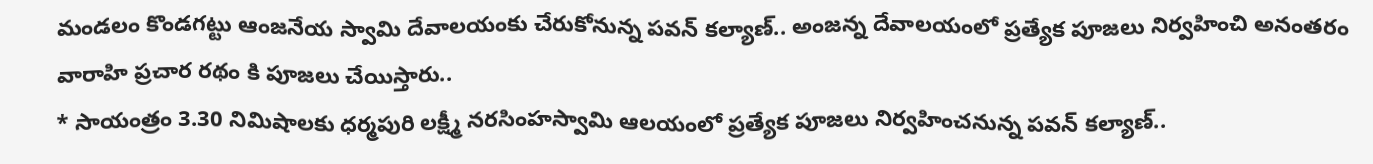మండలం కొండగట్టు ఆంజనేయ స్వామి దేవాలయంకు చేరుకోనున్న పవన్ కల్యాణ్.. అంజన్న దేవాలయంలో ప్రత్యేక పూజలు నిర్వహించి అనంతరం వారాహి ప్రచార రథం కి పూజలు చేయిస్తారు..
* సాయంత్రం 3.30 నిమిషాలకు ధర్మపురి లక్ష్మీ నరసింహస్వామి ఆలయంలో ప్రత్యేక పూజలు నిర్వహించనున్న పవన్ కల్యాణ్..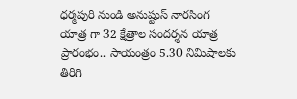ధర్మపురి నుండి అనుష్టుస్ నారసింగ యాత్ర గా 32 క్షేత్రాల సందర్శన యాత్ర ప్రారంభం.. సాయంత్రం 5.30 నిమిషాలకు తిరిగి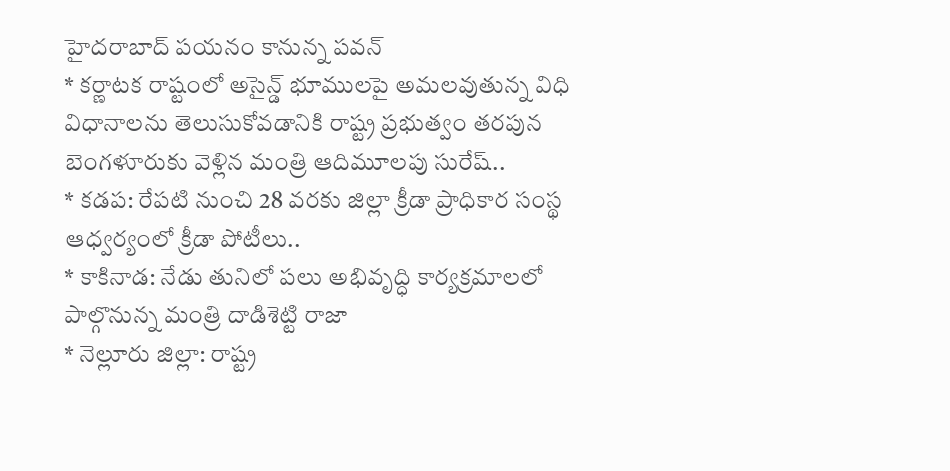హైదరాబాద్ పయనం కానున్న పవన్
* కర్ణాటక రాష్టంలో అసైన్డ్ భూములపై అమలవుతున్న విధి విధానాలను తెలుసుకోవడానికి రాష్ట్ర ప్రభుత్వం తరపున బెంగళూరుకు వెళ్లిన మంత్రి ఆదిమూలపు సురేష్..
* కడప: రేపటి నుంచి 28 వరకు జిల్లా క్రీడా ప్రాధికార సంస్థ ఆధ్వర్యంలో క్రీడా పోటీలు..
* కాకినాడ: నేడు తునిలో పలు అభివృద్ధి కార్యక్రమాలలో పాల్గొనున్న మంత్రి దాడిశెట్టి రాజా
* నెల్లూరు జిల్లా: రాష్ట్ర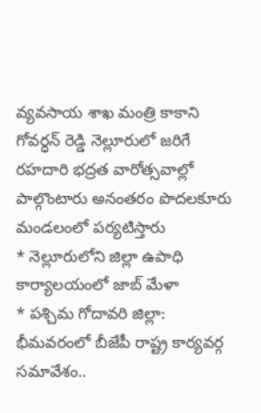వ్యవసాయ శాఖ మంత్రి కాకాని గోవర్ధన్ రెడ్డి నెల్లూరులో జరిగే రహదారి భద్రత వారోత్సవాల్లో పాల్గొంటారు అనంతరం పొదలకూరు మండలంలో పర్యటిస్తారు
* నెల్లూరులోని జిల్లా ఉపాధి కార్యాలయంలో జాబ్ మేళా
* పశ్చిమ గోదావరి జిల్లా: భీమవరంలో బీజేపీ రాష్ట్ర కార్యవర్గ సమావేశం..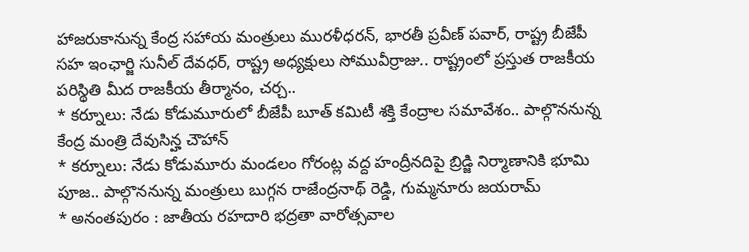హాజరుకానున్న కేంద్ర సహాయ మంత్రులు మురళీధరన్, భారతీ ప్రవీణ్ పవార్, రాష్ట్ర బీజేపీ సహ ఇంఛార్జి సునీల్ దేవధర్, రాష్ట్ర అధ్యక్షులు సోమువీర్రాజు.. రాష్ట్రంలో ప్రస్తుత రాజకీయ పరిస్థితి మీద రాజకీయ తీర్మానం, చర్చ..
* కర్నూలు: నేడు కోడుమూరులో బీజేపీ బూత్ కమిటీ శక్తి కేంద్రాల సమావేశం.. పాల్గొననున్న కేంద్ర మంత్రి దేవుసిన్హ చౌహాన్
* కర్నూలు: నేడు కోడుమూరు మండలం గోరంట్ల వద్ద హంద్రీనదిపై బ్రిడ్జి నిర్మాణానికి భూమి పూజ.. పాల్గొననున్న మంత్రులు బుగ్గన రాజేంద్రనాథ్ రెడ్డి, గుమ్మనూరు జయరామ్
* అనంతపురం : జాతీయ రహదారి భద్రతా వారోత్సవాల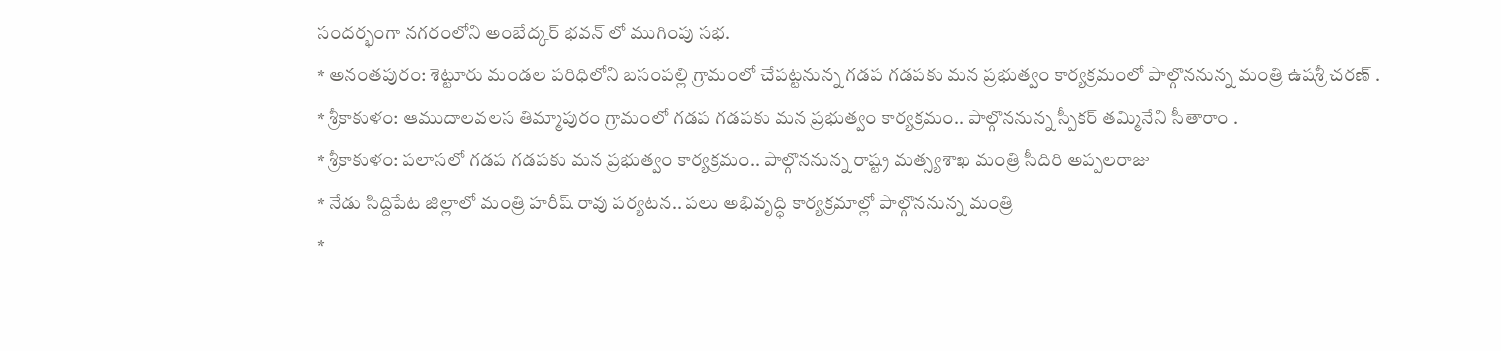సందర్భంగా నగరంలోని అంబేద్కర్ భవన్ లో ముగింపు సభ.
* అనంతపురం: శెట్టూరు మండల పరిధిలోని బసంపల్లి గ్రామంలో చేపట్టనున్న గడప గడపకు మన ప్రభుత్వం కార్యక్రమంలో పాల్గొననున్న మంత్రి ఉషశ్రీ చరణ్ .
* శ్రీకాకుళం: ఆముదాలవలస తిమ్మాపురం గ్రామంలో గడప గడపకు మన ప్రభుత్వం కార్యక్రమం.. పాల్గొననున్న స్పీకర్ తమ్మినేని సీతారాం .
* శ్రీకాకుళం: పలాసలో గడప గడపకు మన ప్రభుత్వం కార్యక్రమం.. పాల్గొననున్న రాష్ట్ర మత్స్యశాఖ మంత్రి సీదిరి అప్పలరాజు
* నేడు సిద్దిపేట జిల్లాలో మంత్రి హరీష్ రావు పర్యటన.. పలు అభివృద్ధి కార్యక్రమాల్లో పాల్గొననున్న మంత్రి
*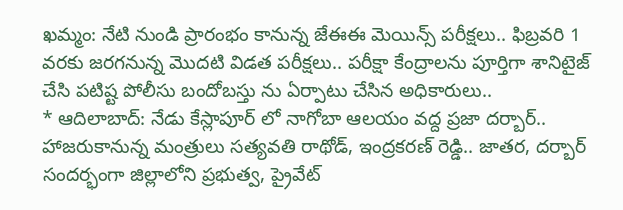ఖమ్మం: నేటి నుండి ప్రారంభం కానున్న జేఈఈ మెయిన్స్ పరీక్షలు.. ఫిబ్రవరి 1 వరకు జరగనున్న మొదటి విడత పరీక్షలు.. పరీక్షా కేంద్రాలను పూర్తిగా శానిటైజ్ చేసి పటిష్ట పోలీసు బందోబస్తు ను ఏర్పాటు చేసిన అధికారులు..
* ఆదిలాబాద్: నేడు కేస్లాపూర్ లో నాగోబా ఆలయం వద్ద ప్రజా దర్బార్.. హాజరుకానున్న మంత్రులు సత్యవతి రాథోడ్, ఇంద్రకరణ్ రెడ్డి.. జాతర, దర్బార్ సందర్భంగా జిల్లాలోని ప్రభుత్వ, ప్రైవేట్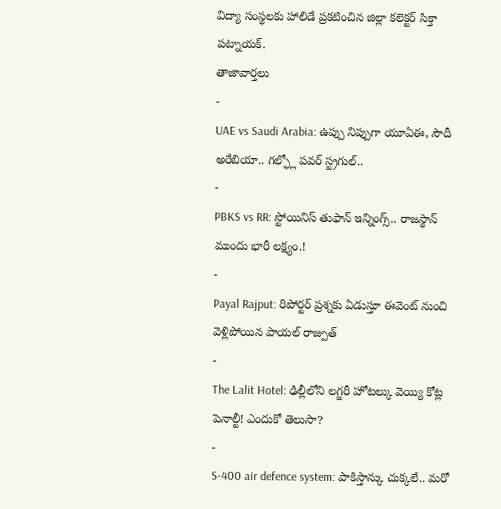విద్యా సంస్థలకు హాలిడే ప్రకటించిన జిల్లా కలెక్టర్ సిక్తా పట్నాయక్.
తాజావార్తలు
-
UAE vs Saudi Arabia: ఉప్పు నిప్పుగా యూఏఈ, సౌదీ అరేబియా.. గల్ఫ్లో పవర్ స్ట్రగుల్..
-
PBKS vs RR: స్టోయినిస్ తుఫాన్ ఇన్నింగ్స్.. రాజస్థాన్ ముందు భారీ లక్ష్యం.!
-
Payal Rajput: రిపోర్టర్ ప్రశ్నకు ఏడుస్తూ ఈవెంట్ నుంచి వెళ్లిపోయిన పాయల్ రాజ్పుత్
-
The Lalit Hotel: ఢిల్లీలోని లగ్జరీ హోటల్కు వెయ్యి కోట్ల పెనాల్టీ! ఎందుకో తెలుసా?
-
S-400 air defence system: పాకిస్తాన్కు చుక్కలే.. మరో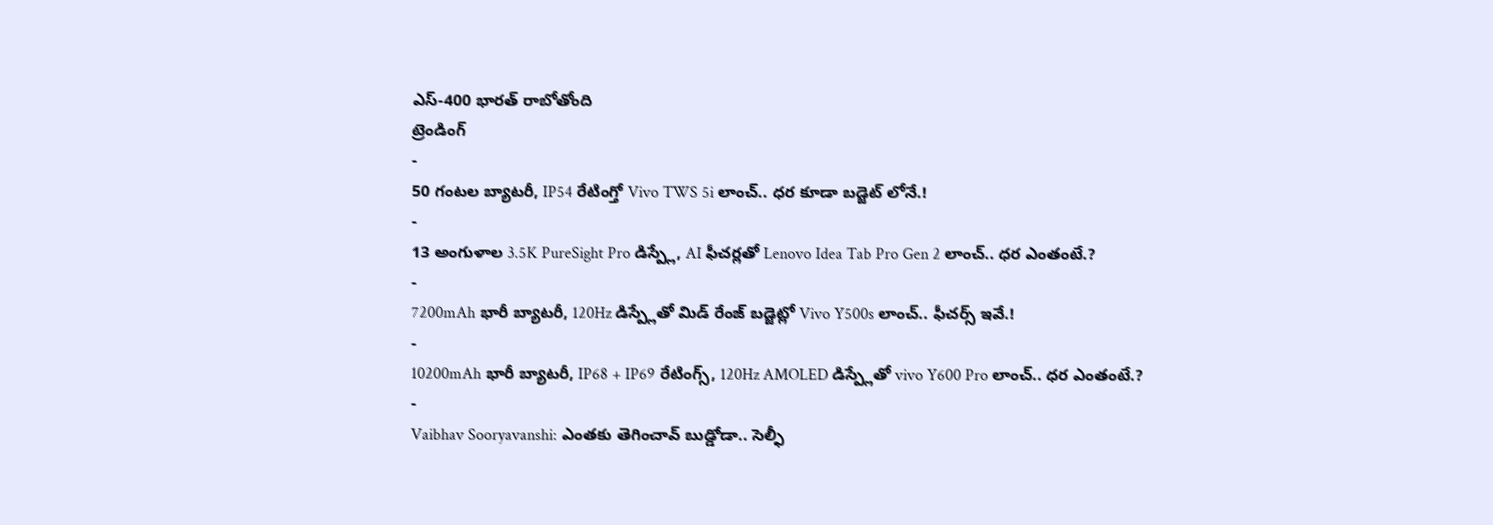ఎస్-400 భారత్ రాబోతోంది
ట్రెండింగ్
-
50 గంటల బ్యాటరీ, IP54 రేటింగ్తో Vivo TWS 5i లాంచ్.. ధర కూడా బడ్జెట్ లోనే.!
-
13 అంగుళాల 3.5K PureSight Pro డిస్ప్లే, AI ఫీచర్లతో Lenovo Idea Tab Pro Gen 2 లాంచ్.. ధర ఎంతంటే.?
-
7200mAh భారీ బ్యాటరీ, 120Hz డిస్ప్లేతో మిడ్ రేంజ్ బడ్జెట్లో Vivo Y500s లాంచ్.. ఫీచర్స్ ఇవే.!
-
10200mAh భారీ బ్యాటరీ, IP68 + IP69 రేటింగ్స్, 120Hz AMOLED డిస్ప్లేతో vivo Y600 Pro లాంచ్.. ధర ఎంతంటే.?
-
Vaibhav Sooryavanshi: ఎంతకు తెగించావ్ బుడ్డోడా.. సెల్ఫీ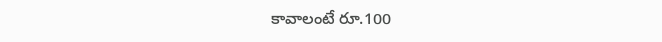కావాలంటే రూ.100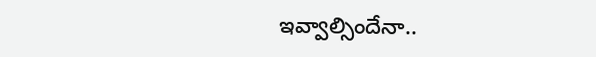ఇవ్వాల్సిందేనా..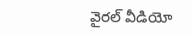వైరల్ వీడియో